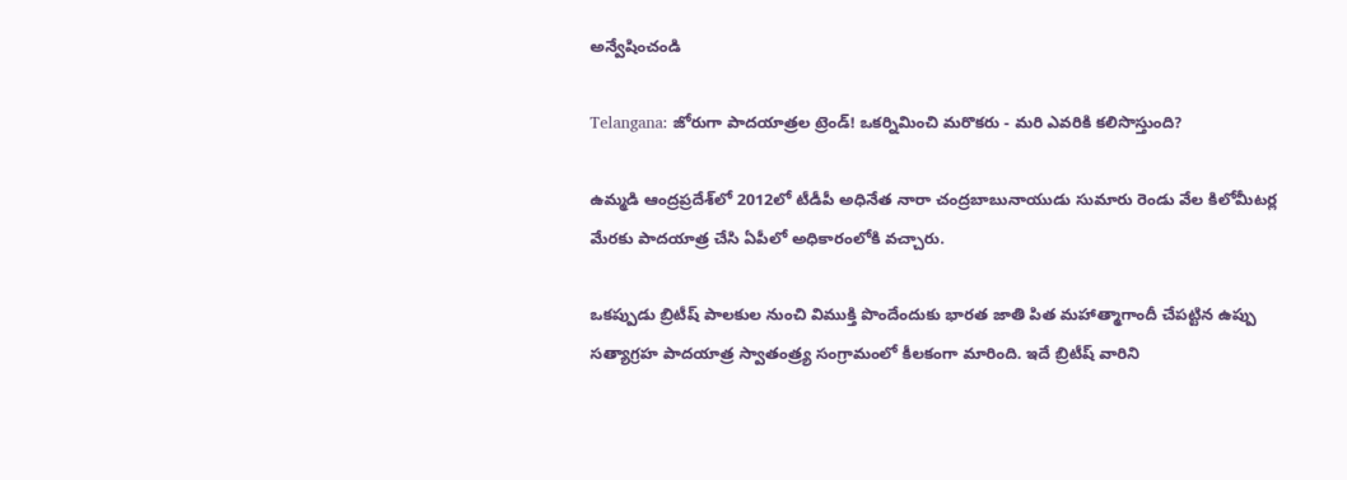అన్వేషించండి

Telangana: జోరుగా పాదయాత్రల ట్రెండ్! ఒకర్నిమించి మరొకరు - మరి ఎవరికి కలిసొస్తుంది?

ఉమ్మడి ఆంద్రప్రదేశ్‌లో 2012లో టీడీపీ అధినేత నారా చంద్రబాబునాయుడు సుమారు రెండు వేల కిలోమీటర్ల మేరకు పాదయాత్ర చేసి ఏపీలో అధికారంలోకి వచ్చారు.

ఒకప్పుడు బ్రిటీష్‌ పాలకుల నుంచి విముక్తి పొందేందుకు భారత జాతి పిత మహాత్మాగాందీ చేపట్టిన ఉప్పు సత్యాగ్రహ పాదయాత్ర స్వాతంత్ర్య సంగ్రామంలో కీలకంగా మారింది. ఇదే బ్రిటీష్‌ వారిని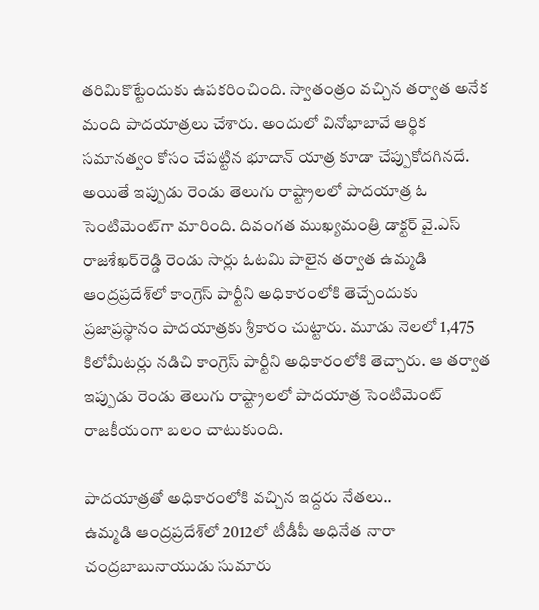తరిమికొట్టేందుకు ఉపకరించింది. స్వాతంత్రం వచ్చిన తర్వాత అనేక మంది పాదయాత్రలు చేశారు. అందులో వినోభాబావే ఆర్థిక సమానత్వం కోసం చేపట్టిన భూదాన్‌ యాత్ర కూడా చేప్పుకోదగినదే. అయితే ఇప్పుడు రెండు తెలుగు రాష్ట్రాలలో పాదయాత్ర ఓ సెంటిమెంట్‌గా మారింది. దివంగత ముఖ్యమంత్రి డాక్టర్‌ వై.ఎస్‌ రాజశేఖర్‌రెడ్డి రెండు సార్లు ఓటమి పాలైన తర్వాత ఉమ్మడి ఆంద్రప్రదేశ్‌లో కాంగ్రెస్‌ పార్టీని అధికారంలోకి తెచ్చేందుకు ప్రజాప్రస్థానం పాదయాత్రకు శ్రీకారం చుట్టారు. మూడు నెలలో 1,475 కిలోమీటర్లు నడిచి కాంగ్రెస్‌ పార్టీని అధికారంలోకి తెచ్చారు. ఆ తర్వాత ఇప్పుడు రెండు తెలుగు రాష్ట్రాలలో పాదయాత్ర సెంటిమెంట్‌ రాజకీయంగా బలం చాటుకుంది.

పాదయాత్రతో అధికారంలోకి వచ్చిన ఇద్దరు నేతలు..
ఉమ్మడి ఆంద్రప్రదేశ్‌లో 2012లో టీడీపీ అధినేత నారా చంద్రబాబునాయుడు సుమారు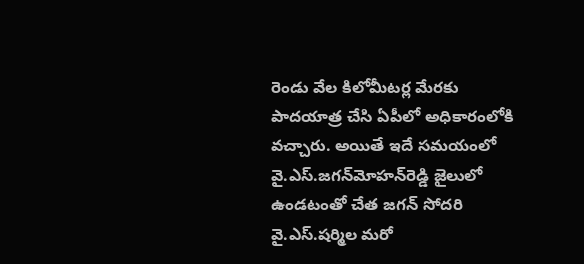రెండు వేల కిలోమీటర్ల మేరకు పాదయాత్ర చేసి ఏపీలో అధికారంలోకి వచ్చారు. అయితే ఇదే సమయంలో వై.ఎస్‌.జగన్‌మోహన్‌రెడ్డి జైలులో ఉండటంతో చేత జగన్‌ సోదరి వై.ఎస్‌.షర్మిల మరో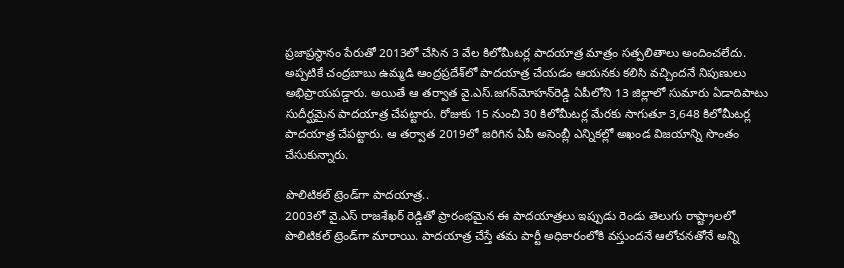ప్రజాప్రస్థానం పేరుతో 2013లో చేసిన 3 వేల కిలోమీటర్ల పాదయాత్ర మాత్రం సత్పలితాలు అందించలేదు. అప్పటికే చంద్రబాబు ఉమ్మడి ఆంద్రప్రదేశ్‌లో పాదయాత్ర చేయడం ఆయనకు కలిసి వచ్చిందనే నిపుణులు అభిప్రాయపడ్డారు. అయితే ఆ తర్వాత వై.ఎస్‌.జగన్‌మోహన్‌రెడ్డి ఏపీలోని 13 జిల్లాలో సుమారు ఏడాదిపాటు సుదీర్ఘమైన పాదయాత్ర చేపట్టారు. రోజుకు 15 నుంచి 30 కిలోమీటర్ల మేరకు సాగుతూ 3,648 కిలోమీటర్ల పాదయాత్ర చేపట్టారు. ఆ త‌ర్వాత‌ 2019లో జరిగిన ఏపీ అసెంబ్లీ ఎన్నికల్లో అఖండ విజయాన్ని సొంతం చేసుకున్నారు.

పొలిటికల్‌ ట్రెండ్‌గా పాదయాత్ర..
2003లో వై.ఎస్‌ రాజశేఖర్‌ రెడ్డితో ప్రారంభమైన ఈ పాదయాత్రలు ఇప్పుడు రెండు తెలుగు రాష్ట్రాలలో పొలిటికల్‌ ట్రెండ్‌గా మారాయి. పాదయాత్ర చేస్తే తమ పార్టీ అధికారంలోకి వస్తుందనే ఆలోచనతోనే అన్ని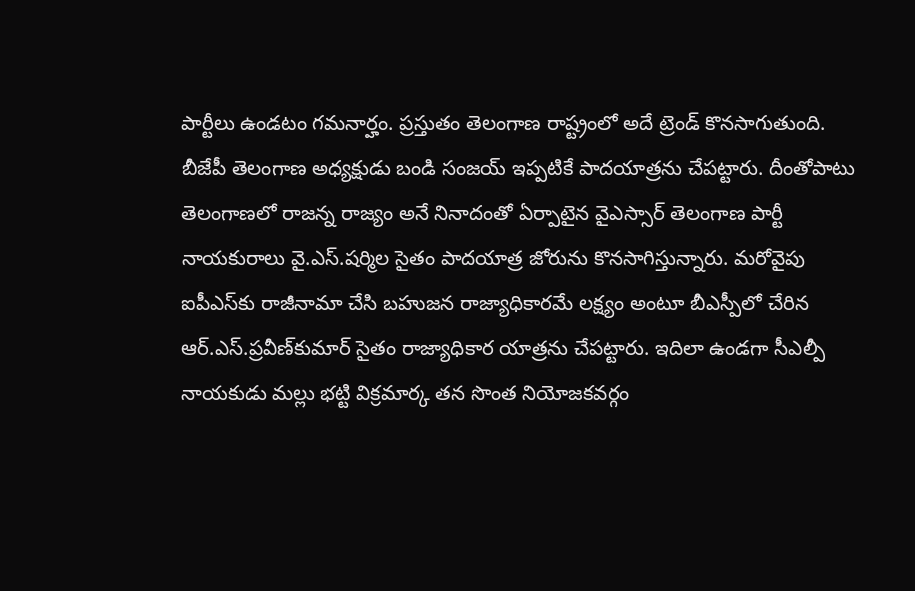పార్టీలు ఉండటం గమనార్హం. ప్రస్తుతం తెలంగాణ రాష్ట్రంలో అదే ట్రెండ్‌ కొనసాగుతుంది. బీజేపీ తెలంగాణ అధ్యక్షుడు బండి సంజయ్‌ ఇప్పటికే పాదయాత్రను చేపట్టారు. దీంతోపాటు తెలంగాణలో రాజన్న రాజ్యం అనే నినాదంతో ఏర్పాటైన వైఎస్సార్‌ తెలంగాణ పార్టీ నాయకురాలు వై.ఎస్‌.షర్మిల సైతం పాదయాత్ర జోరును కొనసాగిస్తున్నారు. మరోవైపు ఐపీఎస్‌కు రాజీనామా చేసి బహుజన రాజ్యాధికారమే లక్ష్యం అంటూ బీఎస్పీలో చేరిన ఆర్‌.ఎస్‌.ప్రవీణ్‌కుమార్‌ సైతం రాజ్యాధికార యాత్రను చేపట్టారు. ఇదిలా ఉండగా సీఎల్పీ నాయకుడు మల్లు భట్టి విక్రమార్క తన సొంత నియోజకవర్గం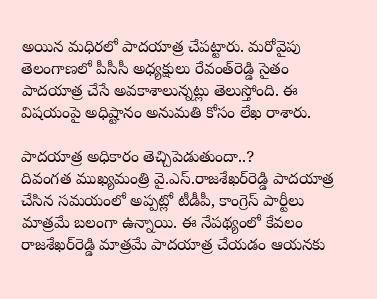అయిన మధిరలో పాదయాత్ర చేపట్టారు. మరోవైపు తెలంగాణలో పీసీసీ అధ్యక్షులు రేవంత్‌రెడ్డి సైతం పాదయాత్ర చేసే అవకాశాలున్నట్లు తెలుస్తోంది. ఈ విషయంపై అధిష్టానం అనుమతి కోసం లేఖ రాశారు.

పాదయాత్ర అధికారం తెచ్చిపెడుతుందా..?
దివంగత ముఖ్యమంత్రి వై.ఎస్‌.రాజశేఖర్‌రెడ్డి పాదయాత్ర చేసిన సమయంలో అప్పట్లో టీడీపీ, కాంగ్రెస్‌ పార్టీలు మాత్రమే బలంగా ఉన్నాయి. ఈ నేపథ్యంలో కేవలం రాజశేఖర్‌రెడ్డి మాత్రమే పాదయాత్ర చేయడం ఆయనకు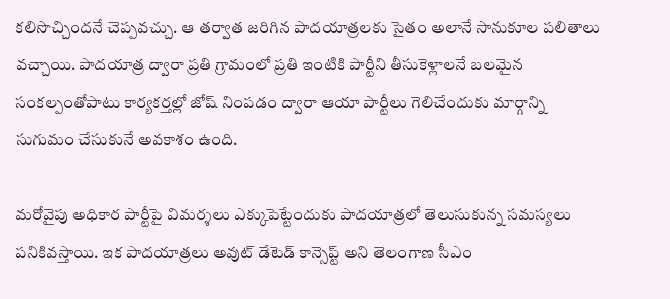కలిసొచ్చిందనే చెప్పవచ్చు. ఆ తర్వాత జరిగిన పాదయాత్రలకు సైతం అలానే సానుకూల పలితాలు వచ్చాయి. పాదయాత్ర ద్వారా ప్రతి గ్రామంలో ప్రతి ఇంటికి పార్టీని తీసుకెళ్లాలనే బలమైన సంకల్పంతోపాటు కార్యకర్తల్లో జోష్‌ నింపడం ద్వారా ఆయా పార్టీలు గెలిచేందుకు మార్గాన్ని సుగుమం చేసుకునే అవకాశం ఉంది.

మరోవైపు అధికార పార్టీపై విమర్శలు ఎక్కుపెట్టేందుకు పాదయాత్రలో తెలుసుకున్న సమస్యలు పనికివస్తాయి. ఇక పాద‌యాత్రలు అవుట్ డేటెడ్ కాన్సెప్ట్ అని తెలంగాణ సీఎం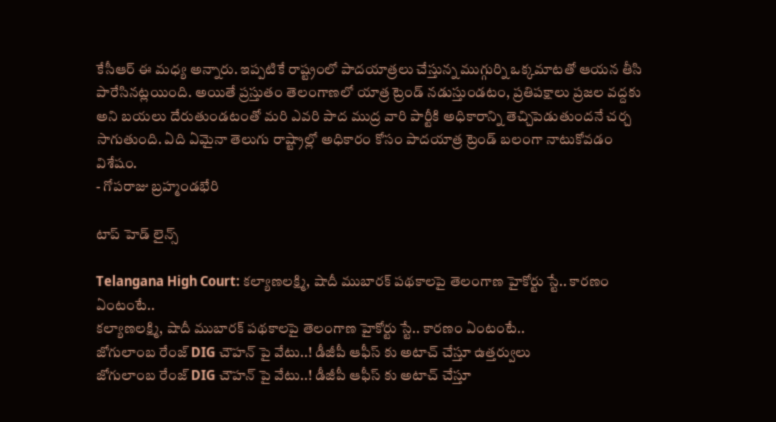కేసీఆర్ ఈ మ‌ధ్య అన్నారు. ఇప్పటికే రాష్ట్రంలో పాద‌యాత్రలు చేస్తున్న ముగ్గుర్ని ఒక్కమాటతో ఆయ‌న తీసి పారేసిన‌ట్లయింది. అయితే ప్రస్తుతం తెలంగాణలో యాత్ర ట్రెండ్‌ నడుస్తుండటం, ప్రతిపక్షాలు ప్రజల వద్దకు అని బయలు దేరుతుండటంతో మరి ఎవరి పాద ముద్ర వారి పార్టీకి అధికారాన్ని తెచ్చిపెడుతుందనే చర్చ సాగుతుంది. ఏది ఏమైనా తెలుగు రాష్ట్రాల్లో అధికారం కోసం పాదయాత్ర ట్రెండ్‌ బలంగా నాటుకోవడం విశేషం.
- గోపరాజు బ్రహ్మండభేరి

టాప్ హెడ్ లైన్స్

Telangana High Court: కల్యాణలక్ష్మి, షాదీ ముబారక్ పథకాలపై తెలంగాణ హైకోర్టు స్టే.. కారణం ఏంటంటే..
కల్యాణలక్ష్మి, షాదీ ముబారక్ పథకాలపై తెలంగాణ హైకోర్టు స్టే.. కారణం ఏంటంటే..
జోగులాంబ రేంజ్ DIG చౌహన్ పై వేటు..! డీజీపీ ఆఫీస్ కు అటాచ్ చేస్తూ ఉత్తర్వులు
జోగులాంబ రేంజ్ DIG చౌహన్ పై వేటు..! డీజీపీ ఆఫీస్ కు అటాచ్ చేస్తూ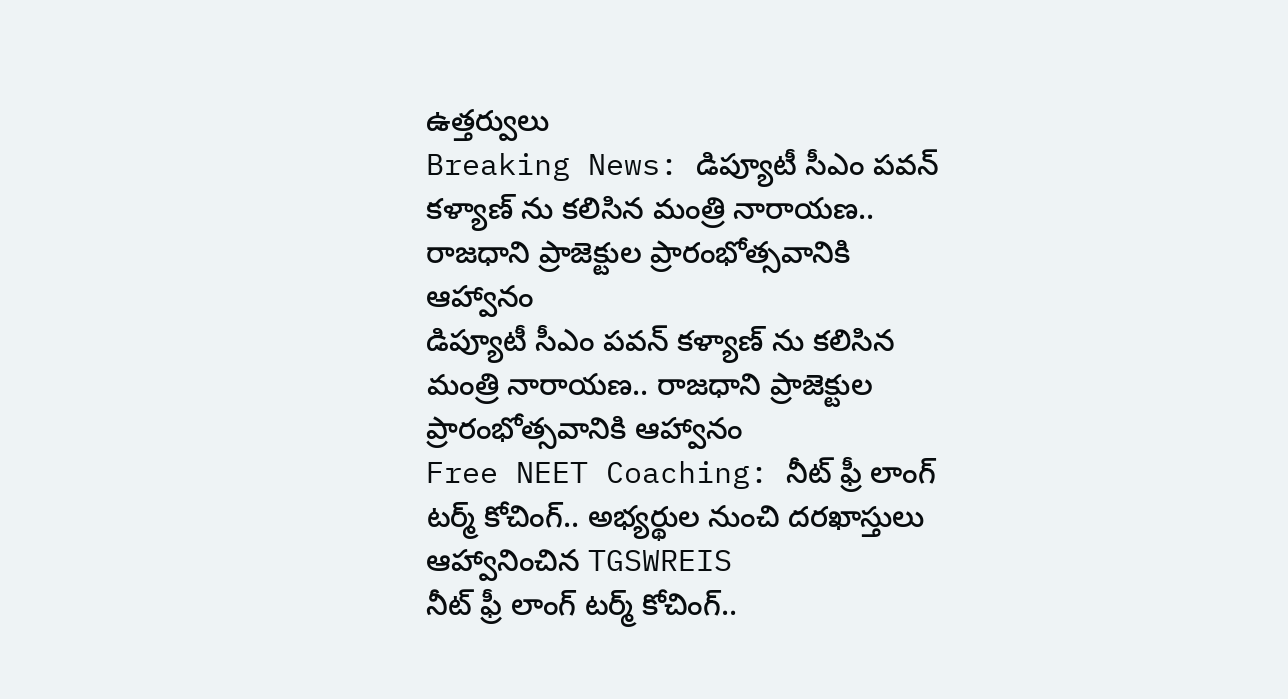ఉత్తర్వులు
Breaking News: డిప్యూటీ సీఎం పవన్ కళ్యాణ్ ను కలిసిన మంత్రి నారాయణ.. రాజధాని ప్రాజెక్టుల ప్రారంభోత్సవానికి ఆహ్వానం
డిప్యూటీ సీఎం పవన్ కళ్యాణ్ ను కలిసిన మంత్రి నారాయణ.. రాజధాని ప్రాజెక్టుల ప్రారంభోత్సవానికి ఆహ్వానం
Free NEET Coaching: నీట్ ఫ్రీ లాంగ్ టర్మ్ కోచింగ్.. అభ్యర్థుల నుంచి దరఖాస్తులు ఆహ్వానించిన TGSWREIS
నీట్ ఫ్రీ లాంగ్ టర్మ్ కోచింగ్..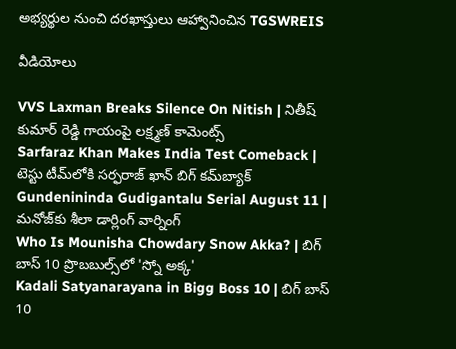అభ్యర్థుల నుంచి దరఖాస్తులు ఆహ్వానించిన TGSWREIS

వీడియోలు

VVS Laxman Breaks Silence On Nitish | నితీష్ కుమార్ రెడ్డి గాయంపై లక్ష్మణ్ కామెంట్స్
Sarfaraz Khan Makes India Test Comeback | టెస్టు టీమ్‌లోకి సర్ఫరాజ్ ఖాన్ బిగ్ కమ్‌బ్యాక్
Gundenininda Gudigantalu Serial August 11 | మనోజ్‌కు శీలా డార్లింగ్ వార్నింగ్
Who Is Mounisha Chowdary Snow Akka? | బిగ్ బాస్ 10 ప్రొబబుల్స్‌లో 'స్నో అక్క'
Kadali Satyanarayana in Bigg Boss 10 | బిగ్ బాస్ 10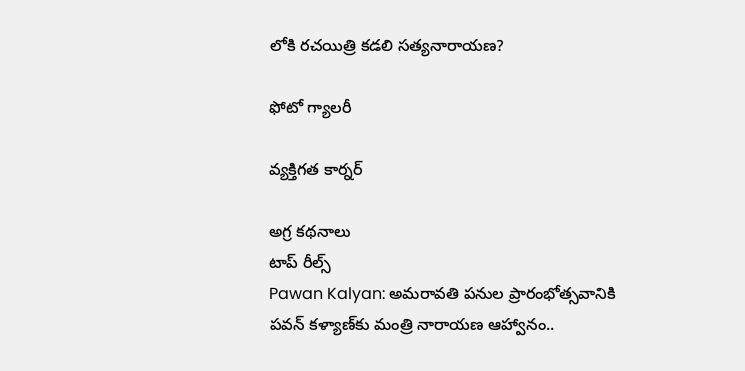లోకి రచయిత్రి కడలి సత్యనారాయణ?

ఫోటో గ్యాలరీ

వ్యక్తిగత కార్నర్

అగ్ర కథనాలు
టాప్ రీల్స్
Pawan Kalyan: అమరావతి పనుల ప్రారంభోత్సవానికి పవన్ కళ్యాణ్‌కు మంత్రి నారాయణ ఆహ్వానం..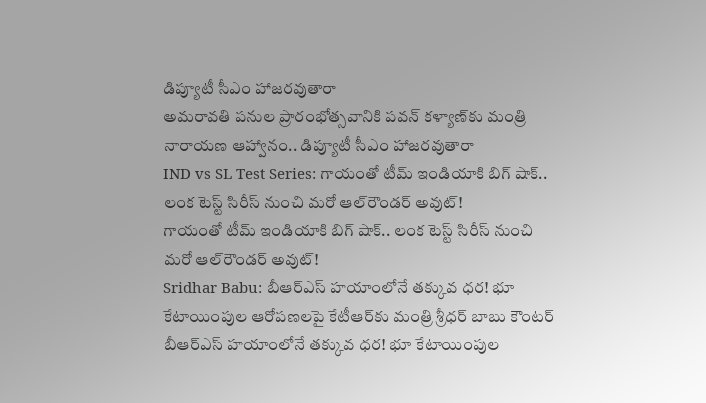డిప్యూటీ సీఎం హాజరవుతారా
అమరావతి పనుల ప్రారంభోత్సవానికి పవన్ కళ్యాణ్‌కు మంత్రి నారాయణ ఆహ్వానం.. డిప్యూటీ సీఎం హాజరవుతారా
IND vs SL Test Series: గాయంతో టీమ్ ఇండియాకి బిగ్ షాక్.. లంక టెస్ట్ సిరీస్ నుంచి మ‌రో ఆల్‌రౌండర్ అవుట్!
గాయంతో టీమ్ ఇండియాకి బిగ్ షాక్.. లంక టెస్ట్ సిరీస్ నుంచి మ‌రో ఆల్‌రౌండర్ అవుట్!
Sridhar Babu: బీఆర్ఎస్ హయాంలోనే తక్కువ ధర! భూ కేటాయింపుల ఆరోపణలపై కేటీఆర్‌కు మంత్రి శ్రీధర్ బాబు కౌంటర్
బీఆర్ఎస్ హయాంలోనే తక్కువ ధర! భూ కేటాయింపుల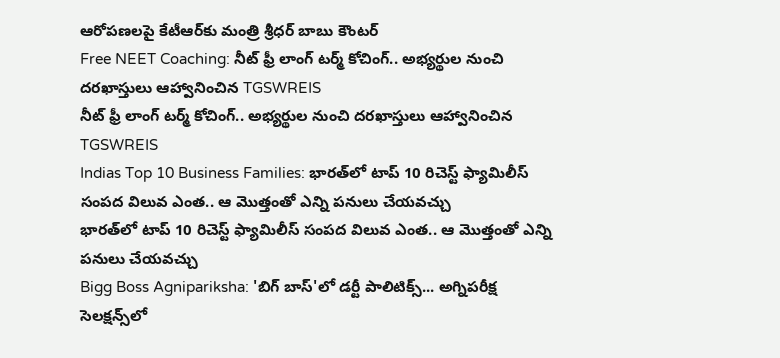ఆరోపణలపై కేటీఆర్‌కు మంత్రి శ్రీధర్ బాబు కౌంటర్
Free NEET Coaching: నీట్ ఫ్రీ లాంగ్ టర్మ్ కోచింగ్.. అభ్యర్థుల నుంచి దరఖాస్తులు ఆహ్వానించిన TGSWREIS
నీట్ ఫ్రీ లాంగ్ టర్మ్ కోచింగ్.. అభ్యర్థుల నుంచి దరఖాస్తులు ఆహ్వానించిన TGSWREIS
Indias Top 10 Business Families: భారత్‌లో టాప్ 10 రిచెస్ట్ ఫ్యామిలీస్ సంపద విలువ ఎంత.. ఆ మొత్తంతో ఎన్ని పనులు చేయవచ్చు
భారత్‌లో టాప్ 10 రిచెస్ట్ ఫ్యామిలీస్ సంపద విలువ ఎంత.. ఆ మొత్తంతో ఎన్ని పనులు చేయవచ్చు
Bigg Boss Agnipariksha: 'బిగ్ బాస్'లో డర్టీ పాలిటిక్స్... అగ్నిపరీక్ష సెలక్షన్స్‌లో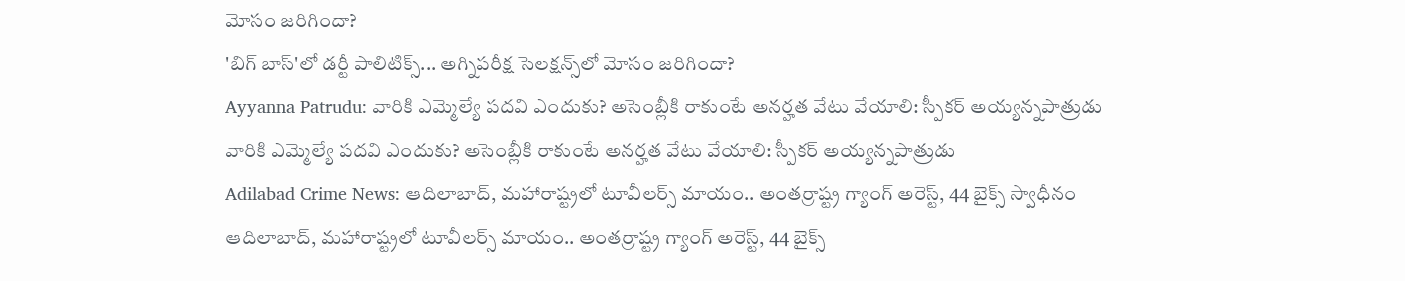మోసం జరిగిందా?
'బిగ్ బాస్'లో డర్టీ పాలిటిక్స్... అగ్నిపరీక్ష సెలక్షన్స్‌లో మోసం జరిగిందా?
Ayyanna Patrudu: వారికి ఎమ్మెల్యే పదవి ఎందుకు? అసెంబ్లీకి రాకుంటే అనర్హత వేటు వేయాలి: స్పీకర్ అయ్యన్నపాత్రుడు
వారికి ఎమ్మెల్యే పదవి ఎందుకు? అసెంబ్లీకి రాకుంటే అనర్హత వేటు వేయాలి: స్పీకర్ అయ్యన్నపాత్రుడు
Adilabad Crime News: ఆదిలాబాద్, మహారాష్ట్రలో టూవీలర్స్ మాయం.. అంతర్రాష్ట్ర గ్యాంగ్ అరెస్ట్, 44 బైక్స్ స్వాధీనం
ఆదిలాబాద్, మహారాష్ట్రలో టూవీలర్స్ మాయం.. అంతర్రాష్ట్ర గ్యాంగ్ అరెస్ట్, 44 బైక్స్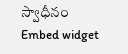స్వాధీనం
Embed widget